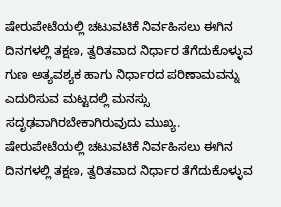ಷೇರುಪೇಟೆಯಲ್ಲಿ ಚಟುವಟಿಕೆ ನಿರ್ವಹಿಸಲು ಈಗಿನ ದಿನಗಳಲ್ಲಿ ತಕ್ಷಣ, ತ್ವರಿತವಾದ ನಿರ್ಧಾರ ತೆಗೆದುಕೊಳ್ಳುವ ಗುಣ ಅತ್ಯವಶ್ಯಕ ಹಾಗು ನಿರ್ಧಾರದ ಪರಿಣಾಮವನ್ನು ಎದುರಿಸುವ ಮಟ್ಟದಲ್ಲಿ ಮನಸ್ಸು ಸದೃಢವಾಗಿರಬೇಕಾಗಿರುವುದು ಮುಖ್ಯ.
ಷೇರುಪೇಟೆಯಲ್ಲಿ ಚಟುವಟಿಕೆ ನಿರ್ವಹಿಸಲು ಈಗಿನ ದಿನಗಳಲ್ಲಿ ತಕ್ಷಣ, ತ್ವರಿತವಾದ ನಿರ್ಧಾರ ತೆಗೆದುಕೊಳ್ಳುವ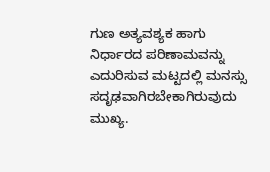ಗುಣ ಅತ್ಯವಶ್ಯಕ ಹಾಗು ನಿರ್ಧಾರದ ಪರಿಣಾಮವನ್ನು ಎದುರಿಸುವ ಮಟ್ಟದಲ್ಲಿ ಮನಸ್ಸು ಸದೃಢವಾಗಿರಬೇಕಾಗಿರುವುದು ಮುಖ್ಯ.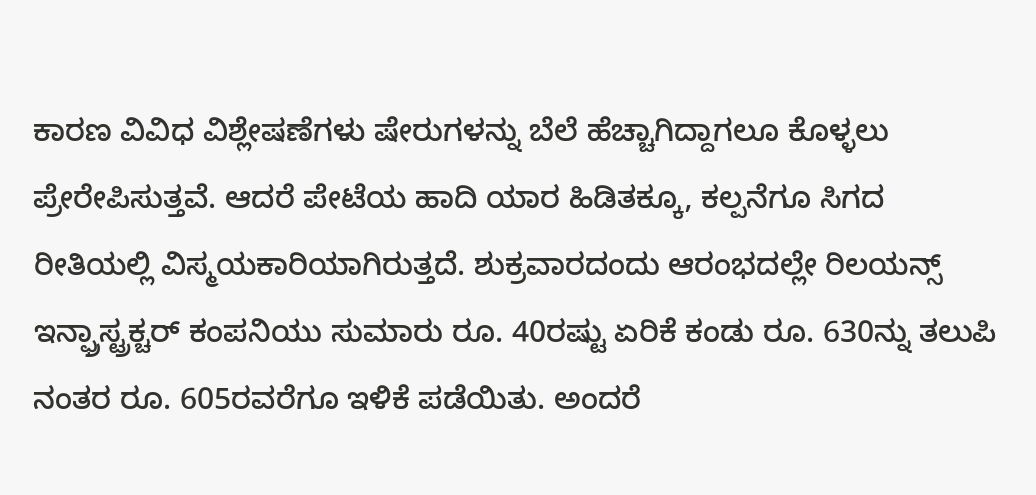ಕಾರಣ ವಿವಿಧ ವಿಶ್ಲೇಷಣೆಗಳು ಷೇರುಗಳನ್ನು ಬೆಲೆ ಹೆಚ್ಚಾಗಿದ್ದಾಗಲೂ ಕೊಳ್ಳಲು ಪ್ರೇರೇಪಿಸುತ್ತವೆ. ಆದರೆ ಪೇಟೆಯ ಹಾದಿ ಯಾರ ಹಿಡಿತಕ್ಕೂ, ಕಲ್ಪನೆಗೂ ಸಿಗದ ರೀತಿಯಲ್ಲಿ ವಿಸ್ಮಯಕಾರಿಯಾಗಿರುತ್ತದೆ. ಶುಕ್ರವಾರದಂದು ಆರಂಭದಲ್ಲೇ ರಿಲಯನ್ಸ್ ಇನ್ಫ್ರಾಸ್ಟ್ರಕ್ಚರ್ ಕಂಪನಿಯು ಸುಮಾರು ರೂ. 40ರಷ್ಟು ಏರಿಕೆ ಕಂಡು ರೂ. 630ನ್ನು ತಲುಪಿ ನಂತರ ರೂ. 605ರವರೆಗೂ ಇಳಿಕೆ ಪಡೆಯಿತು. ಅಂದರೆ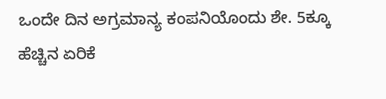ಒಂದೇ ದಿನ ಅಗ್ರಮಾನ್ಯ ಕಂಪನಿಯೊಂದು ಶೇ. 5ಕ್ಕೂ ಹೆಚ್ಚಿನ ಏರಿಕೆ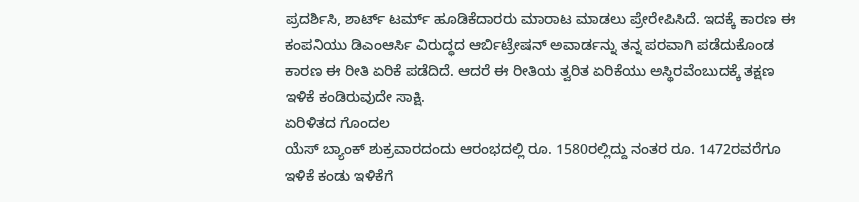ಪ್ರದರ್ಶಿಸಿ, ಶಾರ್ಟ್ ಟರ್ಮ್ ಹೂಡಿಕೆದಾರರು ಮಾರಾಟ ಮಾಡಲು ಪ್ರೇರೇಪಿಸಿದೆ. ಇದಕ್ಕೆ ಕಾರಣ ಈ ಕಂಪನಿಯು ಡಿಎಂಆರ್ಸಿ ವಿರುದ್ಧದ ಆರ್ಬಿಟ್ರೇಷನ್ ಅವಾರ್ಡನ್ನು ತನ್ನ ಪರವಾಗಿ ಪಡೆದುಕೊಂಡ ಕಾರಣ ಈ ರೀತಿ ಏರಿಕೆ ಪಡೆದಿದೆ. ಆದರೆ ಈ ರೀತಿಯ ತ್ವರಿತ ಏರಿಕೆಯು ಅಸ್ಥಿರವೆಂಬುದಕ್ಕೆ ತಕ್ಷಣ ಇಳಿಕೆ ಕಂಡಿರುವುದೇ ಸಾಕ್ಷಿ.
ಏರಿಳಿತದ ಗೊಂದಲ
ಯೆಸ್ ಬ್ಯಾಂಕ್ ಶುಕ್ರವಾರದಂದು ಆರಂಭದಲ್ಲಿ ರೂ. 1580ರಲ್ಲಿದ್ದು ನಂತರ ರೂ. 1472ರವರೆಗೂ ಇಳಿಕೆ ಕಂಡು ಇಳಿಕೆಗೆ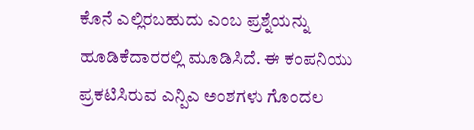ಕೊನೆ ಎಲ್ಲಿರಬಹುದು ಎಂಬ ಪ್ರಶ್ನೆಯನ್ನು ಹೂಡಿಕೆದಾರರಲ್ಲಿ ಮೂಡಿಸಿದೆ. ಈ ಕಂಪನಿಯು ಪ್ರಕಟಿಸಿರುವ ಎನ್ಪಿಎ ಅಂಶಗಳು ಗೊಂದಲ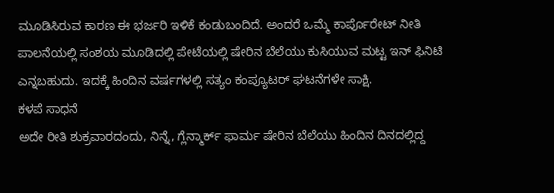ಮೂಡಿಸಿರುವ ಕಾರಣ ಈ ಭರ್ಜರಿ ಇಳಿಕೆ ಕಂಡುಬಂದಿದೆ. ಅಂದರೆ ಒಮ್ಮೆ ಕಾರ್ಪೊರೇಟ್ ನೀತಿ ಪಾಲನೆಯಲ್ಲಿ ಸಂಶಯ ಮೂಡಿದಲ್ಲಿ ಪೇಟೆಯಲ್ಲಿ ಷೇರಿನ ಬೆಲೆಯು ಕುಸಿಯುವ ಮಟ್ಟ ಇನ್ ಫಿನಿಟಿ ಎನ್ನಬಹುದು. ಇದಕ್ಕೆ ಹಿಂದಿನ ವರ್ಷಗಳಲ್ಲಿ ಸತ್ಯಂ ಕಂಪ್ಯೂಟರ್ ಘಟನೆಗಳೇ ಸಾಕ್ಷಿ.
ಕಳಪೆ ಸಾಧನೆ
ಅದೇ ರೀತಿ ಶುಕ್ರವಾರದಂದು, ನಿನ್ನೆ, ಗ್ಲೆನ್ಮಾರ್ಕ್ ಫಾರ್ಮ ಷೇರಿನ ಬೆಲೆಯು ಹಿಂದಿನ ದಿನದಲ್ಲಿದ್ದ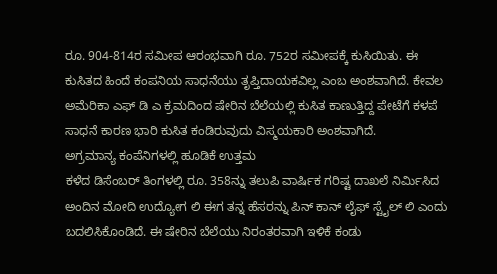ರೂ. 904-814ರ ಸಮೀಪ ಆರಂಭವಾಗಿ ರೂ. 752ರ ಸಮೀಪಕ್ಕೆ ಕುಸಿಯಿತು. ಈ ಕುಸಿತದ ಹಿಂದೆ ಕಂಪನಿಯ ಸಾಧನೆಯು ತೃಪ್ತಿದಾಯಕವಿಲ್ಲ ಎಂಬ ಅಂಶವಾಗಿದೆ. ಕೇವಲ ಅಮೆರಿಕಾ ಎಫ್ ಡಿ ಎ ಕ್ರಮದಿಂದ ಷೇರಿನ ಬೆಲೆಯಲ್ಲಿ ಕುಸಿತ ಕಾಣುತ್ತಿದ್ದ ಪೇಟೆಗೆ ಕಳಪೆ ಸಾಧನೆ ಕಾರಣ ಭಾರಿ ಕುಸಿತ ಕಂಡಿರುವುದು ವಿಸ್ಮಯಕಾರಿ ಅಂಶವಾಗಿದೆ.
ಅಗ್ರಮಾನ್ಯ ಕಂಪೆನಿಗಳಲ್ಲಿ ಹೂಡಿಕೆ ಉತ್ತಮ
ಕಳೆದ ಡಿಸೆಂಬರ್ ತಿಂಗಳಲ್ಲಿ ರೂ. 358ನ್ನು ತಲುಪಿ ವಾರ್ಷಿಕ ಗರಿಷ್ಟ ದಾಖಲೆ ನಿರ್ಮಿಸಿದ ಅಂದಿನ ಮೋದಿ ಉದ್ಯೋಗ ಲಿ ಈಗ ತನ್ನ ಹೆಸರನ್ನು ಪಿನ್ ಕಾನ್ ಲೈಫ್ ಸ್ಟೈಲ್ ಲಿ ಎಂದು ಬದಲಿಸಿಕೊಂಡಿದೆ. ಈ ಷೇರಿನ ಬೆಲೆಯು ನಿರಂತರವಾಗಿ ಇಳಿಕೆ ಕಂಡು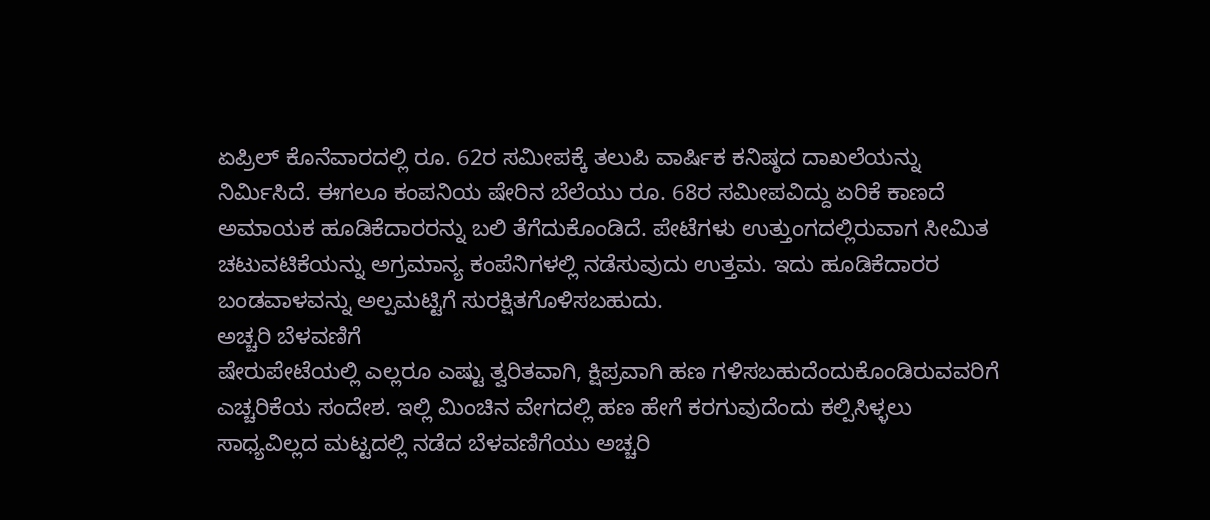ಏಪ್ರಿಲ್ ಕೊನೆವಾರದಲ್ಲಿ ರೂ. 62ರ ಸಮೀಪಕ್ಕೆ ತಲುಪಿ ವಾರ್ಷಿಕ ಕನಿಷ್ಠದ ದಾಖಲೆಯನ್ನು ನಿರ್ಮಿಸಿದೆ. ಈಗಲೂ ಕಂಪನಿಯ ಷೇರಿನ ಬೆಲೆಯು ರೂ. 68ರ ಸಮೀಪವಿದ್ದು ಏರಿಕೆ ಕಾಣದೆ ಅಮಾಯಕ ಹೂಡಿಕೆದಾರರನ್ನು ಬಲಿ ತೆಗೆದುಕೊಂಡಿದೆ. ಪೇಟೆಗಳು ಉತ್ತುಂಗದಲ್ಲಿರುವಾಗ ಸೀಮಿತ ಚಟುವಟಿಕೆಯನ್ನು ಅಗ್ರಮಾನ್ಯ ಕಂಪೆನಿಗಳಲ್ಲಿ ನಡೆಸುವುದು ಉತ್ತಮ. ಇದು ಹೂಡಿಕೆದಾರರ ಬಂಡವಾಳವನ್ನು ಅಲ್ಪಮಟ್ಟಿಗೆ ಸುರಕ್ಷಿತಗೊಳಿಸಬಹುದು.
ಅಚ್ಚರಿ ಬೆಳವಣಿಗೆ
ಷೇರುಪೇಟೆಯಲ್ಲಿ ಎಲ್ಲರೂ ಎಷ್ಟು ತ್ವರಿತವಾಗಿ, ಕ್ಷಿಪ್ರವಾಗಿ ಹಣ ಗಳಿಸಬಹುದೆಂದುಕೊಂಡಿರುವವರಿಗೆ ಎಚ್ಚರಿಕೆಯ ಸಂದೇಶ. ಇಲ್ಲಿ ಮಿಂಚಿನ ವೇಗದಲ್ಲಿ ಹಣ ಹೇಗೆ ಕರಗುವುದೆಂದು ಕಲ್ಪಿಸಿಳ್ಳಲು ಸಾಧ್ಯವಿಲ್ಲದ ಮಟ್ಟದಲ್ಲಿ ನಡೆದ ಬೆಳವಣಿಗೆಯು ಅಚ್ಚರಿ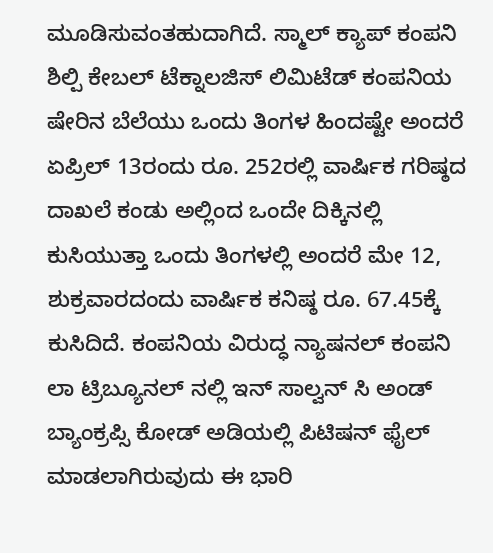ಮೂಡಿಸುವಂತಹುದಾಗಿದೆ. ಸ್ಮಾಲ್ ಕ್ಯಾಪ್ ಕಂಪನಿ ಶಿಲ್ಪಿ ಕೇಬಲ್ ಟೆಕ್ನಾಲಜಿಸ್ ಲಿಮಿಟೆಡ್ ಕಂಪನಿಯ ಷೇರಿನ ಬೆಲೆಯು ಒಂದು ತಿಂಗಳ ಹಿಂದಷ್ಟೇ ಅಂದರೆ ಏಪ್ರಿಲ್ 13ರಂದು ರೂ. 252ರಲ್ಲಿ ವಾರ್ಷಿಕ ಗರಿಷ್ಠದ ದಾಖಲೆ ಕಂಡು ಅಲ್ಲಿಂದ ಒಂದೇ ದಿಕ್ಕಿನಲ್ಲಿ ಕುಸಿಯುತ್ತಾ ಒಂದು ತಿಂಗಳಲ್ಲಿ ಅಂದರೆ ಮೇ 12, ಶುಕ್ರವಾರದಂದು ವಾರ್ಷಿಕ ಕನಿಷ್ಠ ರೂ. 67.45ಕ್ಕೆ ಕುಸಿದಿದೆ. ಕಂಪನಿಯ ವಿರುದ್ಧ ನ್ಯಾಷನಲ್ ಕಂಪನಿ ಲಾ ಟ್ರಿಬ್ಯೂನಲ್ ನಲ್ಲಿ ಇನ್ ಸಾಲ್ವನ್ ಸಿ ಅಂಡ್ ಬ್ಯಾಂಕ್ರಪ್ಸಿ ಕೋಡ್ ಅಡಿಯಲ್ಲಿ ಪಿಟಿಷನ್ ಫೈಲ್ ಮಾಡಲಾಗಿರುವುದು ಈ ಭಾರಿ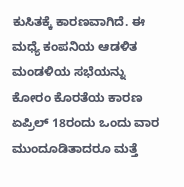ಕುಸಿತಕ್ಕೆ ಕಾರಣವಾಗಿದೆ. ಈ ಮಧ್ಯೆ ಕಂಪನಿಯ ಆಡಳಿತ ಮಂಡಳಿಯ ಸಭೆಯನ್ನು ಕೋರಂ ಕೊರತೆಯ ಕಾರಣ ಏಪ್ರಿಲ್ 18ರಂದು ಒಂದು ವಾರ ಮುಂದೂಡಿತಾದರೂ ಮತ್ತೆ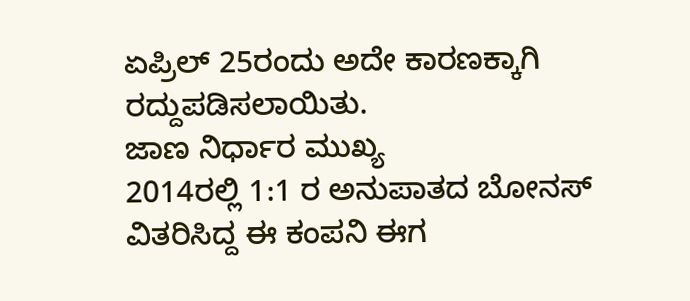ಏಪ್ರಿಲ್ 25ರಂದು ಅದೇ ಕಾರಣಕ್ಕಾಗಿ ರದ್ದುಪಡಿಸಲಾಯಿತು.
ಜಾಣ ನಿರ್ಧಾರ ಮುಖ್ಯ
2014ರಲ್ಲಿ 1:1 ರ ಅನುಪಾತದ ಬೋನಸ್ ವಿತರಿಸಿದ್ದ ಈ ಕಂಪನಿ ಈಗ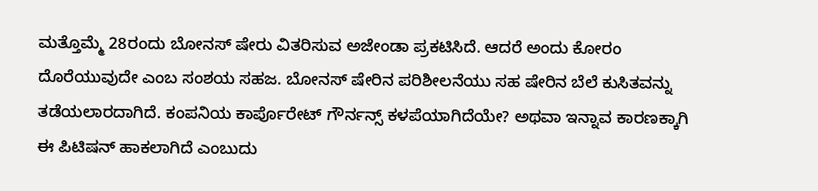ಮತ್ತೊಮ್ಮೆ 28ರಂದು ಬೋನಸ್ ಷೇರು ವಿತರಿಸುವ ಅಜೇಂಡಾ ಪ್ರಕಟಿಸಿದೆ. ಆದರೆ ಅಂದು ಕೋರಂ ದೊರೆಯುವುದೇ ಎಂಬ ಸಂಶಯ ಸಹಜ. ಬೋನಸ್ ಷೇರಿನ ಪರಿಶೀಲನೆಯು ಸಹ ಷೇರಿನ ಬೆಲೆ ಕುಸಿತವನ್ನು ತಡೆಯಲಾರದಾಗಿದೆ. ಕಂಪನಿಯ ಕಾರ್ಪೊರೇಟ್ ಗೌರ್ನನ್ಸ್ ಕಳಪೆಯಾಗಿದೆಯೇ? ಅಥವಾ ಇನ್ನಾವ ಕಾರಣಕ್ಕಾಗಿ ಈ ಪಿಟಿಷನ್ ಹಾಕಲಾಗಿದೆ ಎಂಬುದು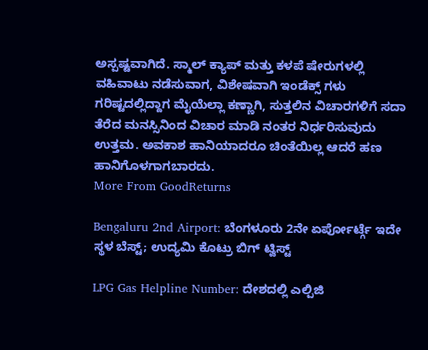ಅಸ್ಪಷ್ಟವಾಗಿದೆ. ಸ್ಮಾಲ್ ಕ್ಯಾಪ್ ಮತ್ತು ಕಳಪೆ ಷೇರುಗಳಲ್ಲಿ ವಹಿವಾಟು ನಡೆಸುವಾಗ, ವಿಶೇಷವಾಗಿ ಇಂಡೆಕ್ಸ್ ಗಳು ಗರಿಷ್ಟದಲ್ಲಿದ್ದಾಗ ಮೈಯೆಲ್ಲಾ ಕಣ್ಣಾಗಿ, ಸುತ್ತಲಿನ ವಿಚಾರಗಳಿಗೆ ಸದಾ ತೆರೆದ ಮನಸ್ಸಿನಿಂದ ವಿಚಾರ ಮಾಡಿ ನಂತರ ನಿರ್ಧರಿಸುವುದು ಉತ್ತಮ. ಅವಕಾಶ ಹಾನಿಯಾದರೂ ಚಿಂತೆಯಿಲ್ಲ ಆದರೆ ಹಣ ಹಾನಿಗೊಳಗಾಗಬಾರದು.
More From GoodReturns

Bengaluru 2nd Airport: ಬೆಂಗಳೂರು 2ನೇ ಏರ್ಪೋರ್ಟ್ಗೆ ಇದೇ ಸ್ಥಳ ಬೆಸ್ಟ್; ಉದ್ಯಮಿ ಕೊಟ್ರು ಬಿಗ್ ಟ್ವಿಸ್ಟ್

LPG Gas Helpline Number: ದೇಶದಲ್ಲಿ ಎಲ್ಪಿಜಿ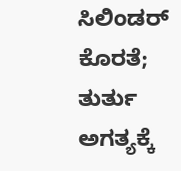ಸಿಲಿಂಡರ್ ಕೊರತೆ; ತುರ್ತು ಅಗತ್ಯಕ್ಕೆ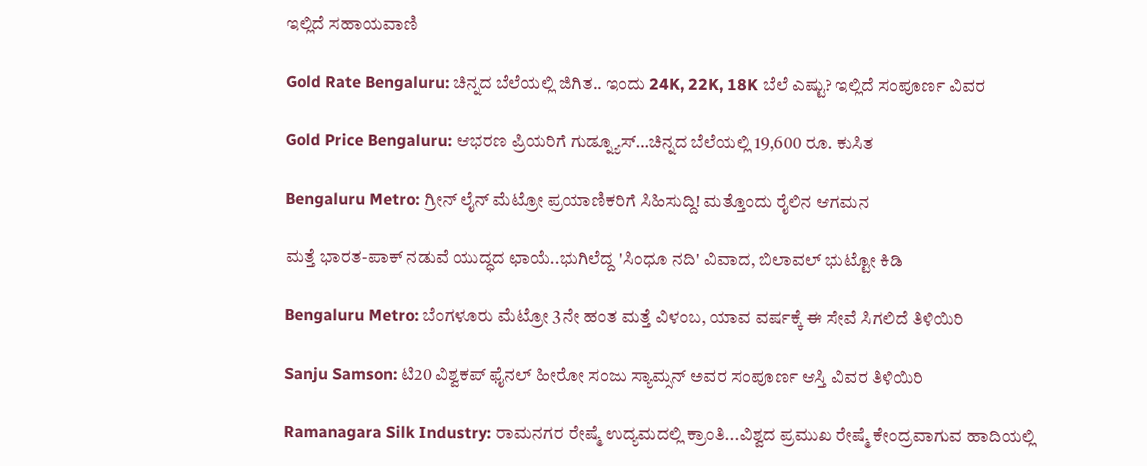ಇಲ್ಲಿದೆ ಸಹಾಯವಾಣಿ

Gold Rate Bengaluru: ಚಿನ್ನದ ಬೆಲೆಯಲ್ಲಿ ಜಿಗಿತ.. ಇಂದು 24K, 22K, 18K ಬೆಲೆ ಎಷ್ಟು? ಇಲ್ಲಿದೆ ಸಂಪೂರ್ಣ ವಿವರ

Gold Price Bengaluru: ಆಭರಣ ಪ್ರಿಯರಿಗೆ ಗುಡ್ನ್ಯೂಸ್…ಚಿನ್ನದ ಬೆಲೆಯಲ್ಲಿ 19,600 ರೂ. ಕುಸಿತ

Bengaluru Metro: ಗ್ರೀನ್ ಲೈನ್ ಮೆಟ್ರೋ ಪ್ರಯಾಣಿಕರಿಗೆ ಸಿಹಿಸುದ್ದಿ! ಮತ್ತೊಂದು ರೈಲಿನ ಆಗಮನ

ಮತ್ತೆ ಭಾರತ-ಪಾಕ್ ನಡುವೆ ಯುದ್ಧದ ಛಾಯೆ..ಭುಗಿಲೆದ್ದ 'ಸಿಂಧೂ ನದಿ' ವಿವಾದ, ಬಿಲಾವಲ್ ಭುಟ್ಟೋ ಕಿಡಿ

Bengaluru Metro: ಬೆಂಗಳೂರು ಮೆಟ್ರೋ 3ನೇ ಹಂತ ಮತ್ತೆ ವಿಳಂಬ, ಯಾವ ವರ್ಷಕ್ಕೆ ಈ ಸೇವೆ ಸಿಗಲಿದೆ ತಿಳಿಯಿರಿ

Sanju Samson: ಟಿ20 ವಿಶ್ವಕಪ್ ಫೈನಲ್ ಹೀರೋ ಸಂಜು ಸ್ಯಾಮ್ಸನ್ ಅವರ ಸಂಪೂರ್ಣ ಆಸ್ತಿ ವಿವರ ತಿಳಿಯಿರಿ

Ramanagara Silk Industry: ರಾಮನಗರ ರೇಷ್ಮೆ ಉದ್ಯಮದಲ್ಲಿ ಕ್ರಾಂತಿ...ವಿಶ್ವದ ಪ್ರಮುಖ ರೇಷ್ಮೆ ಕೇಂದ್ರವಾಗುವ ಹಾದಿಯಲ್ಲಿ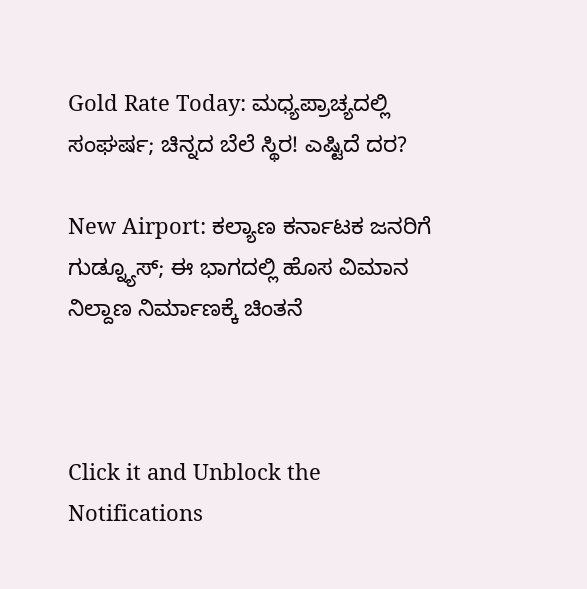Gold Rate Today: ಮಧ್ಯಪ್ರಾಚ್ಯದಲ್ಲಿ ಸಂಘರ್ಷ; ಚಿನ್ನದ ಬೆಲೆ ಸ್ಥಿರ! ಎಷ್ಟಿದೆ ದರ?

New Airport: ಕಲ್ಯಾಣ ಕರ್ನಾಟಕ ಜನರಿಗೆ ಗುಡ್ನ್ಯೂಸ್; ಈ ಭಾಗದಲ್ಲಿ ಹೊಸ ವಿಮಾನ ನಿಲ್ದಾಣ ನಿರ್ಮಾಣಕ್ಕೆ ಚಿಂತನೆ



Click it and Unblock the Notifications